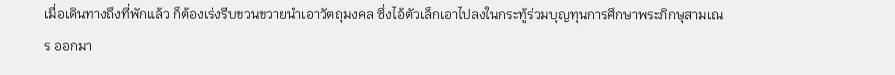เมื่อเดินทางถึงที่พักแล้ว ก็ต้องเร่งรีบขวนขวายนำเอาวัตถุมงคล ซึ่งไอ้ตัวเล็กเอาไปลงในกระทู้ร่วมบุญทุนการศึกษาพระภิกษุสามเณร ออกมา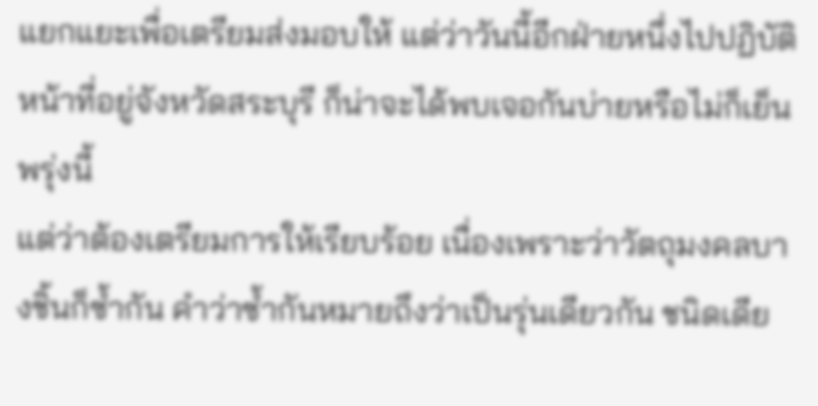แยกแยะเพื่อเตรียมส่งมอบให้ แต่ว่าวันนี้อีกฝ่ายหนึ่งไปปฏิบัติหน้าที่อยู่จังหวัดสระบุรี ก็น่าจะได้พบเจอกันบ่ายหรือไม่ก็เย็นพรุ่งนี้
แต่ว่าต้องเตรียมการให้เรียบร้อย เนื่องเพราะว่าวัตถุมงคลบางชิ้นก็ซ้ำกัน คำว่าซ้ำกันหมายถึงว่าเป็นรุ่นเดียวกัน ชนิดเดีย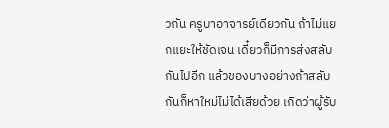วกัน ครูบาอาจารย์เดียวกัน ถ้าไม่แยกแยะให้ชัดเจน เดี๋ยวก็มีการส่งสลับกันไปอีก แล้วของบางอย่างถ้าสลับกันก็หาใหม่ไม่ได้เสียด้วย เกิดว่าผู้รับ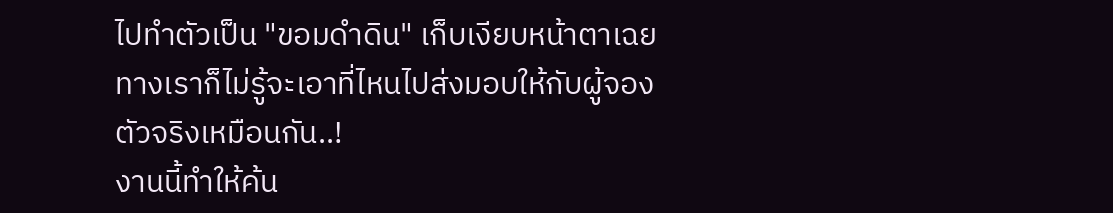ไปทำตัวเป็น "ขอมดำดิน" เก็บเงียบหน้าตาเฉย ทางเราก็ไม่รู้จะเอาที่ไหนไปส่งมอบให้กับผู้จองตัวจริงเหมือนกัน..!
งานนี้ทำให้ค้น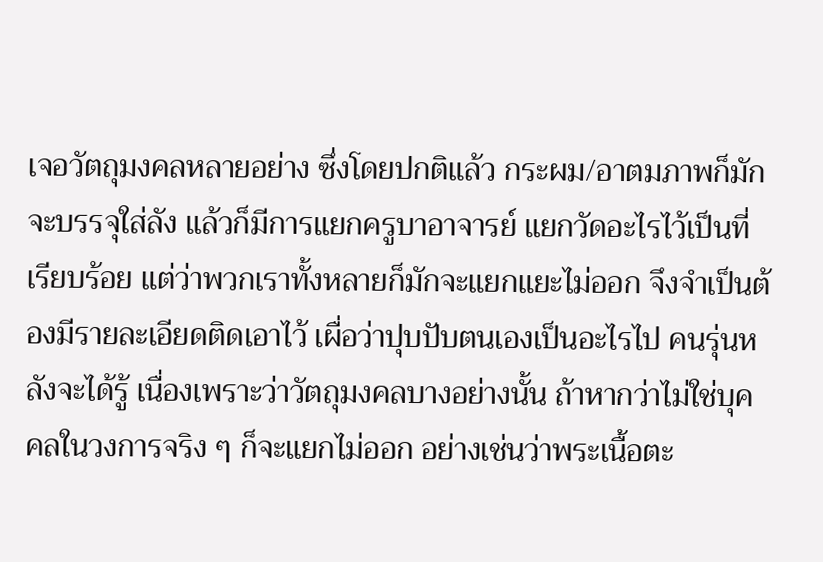เจอวัตถุมงคลหลายอย่าง ซึ่งโดยปกติแล้ว กระผม/อาตมภาพก็มักจะบรรจุใส่ลัง แล้วก็มีการแยกครูบาอาจารย์ แยกวัดอะไรไว้เป็นที่เรียบร้อย แต่ว่าพวกเราทั้งหลายก็มักจะแยกแยะไม่ออก จึงจำเป็นต้องมีรายละเอียดติดเอาไว้ เผื่อว่าปุบปับตนเองเป็นอะไรไป คนรุ่นหลังจะได้รู้ เนื่องเพราะว่าวัตถุมงคลบางอย่างนั้น ถ้าหากว่าไม่ใช่บุคคลในวงการจริง ๆ ก็จะแยกไม่ออก อย่างเช่นว่าพระเนื้อตะ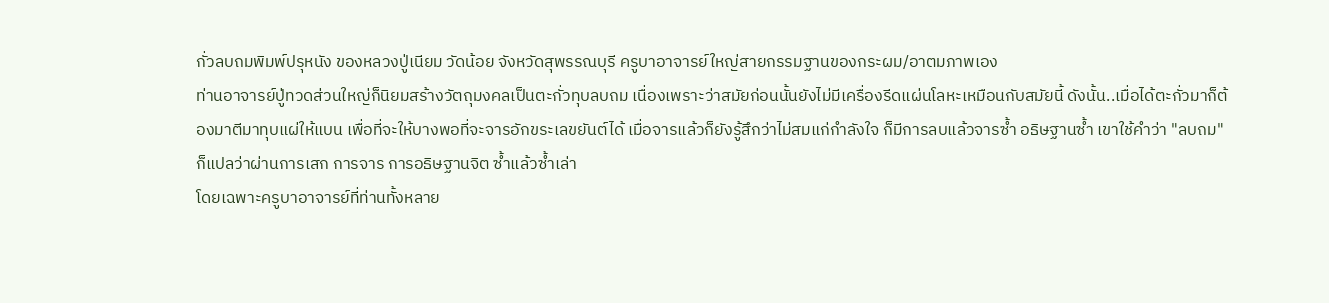กั่วลบถมพิมพ์ปรุหนัง ของหลวงปู่เนียม วัดน้อย จังหวัดสุพรรณบุรี ครูบาอาจารย์ใหญ่สายกรรมฐานของกระผม/อาตมภาพเอง
ท่านอาจารย์ปู่ทวดส่วนใหญ่ก็นิยมสร้างวัตถุมงคลเป็นตะกั่วทุบลบถม เนื่องเพราะว่าสมัยก่อนนั้นยังไม่มีเครื่องรีดแผ่นโลหะเหมือนกับสมัยนี้ ดังนั้น..เมื่อได้ตะกั่วมาก็ต้องมาตีมาทุบแผ่ให้แบน เพื่อที่จะให้บางพอที่จะจารอักขระเลขยันต์ได้ เมื่อจารแล้วก็ยังรู้สึกว่าไม่สมแก่กำลังใจ ก็มีการลบแล้วจารซ้ำ อธิษฐานซ้ำ เขาใช้คำว่า "ลบถม" ก็แปลว่าผ่านการเสก การจาร การอธิษฐานจิต ซ้ำแล้วซ้ำเล่า
โดยเฉพาะครูบาอาจารย์ที่ท่านทั้งหลาย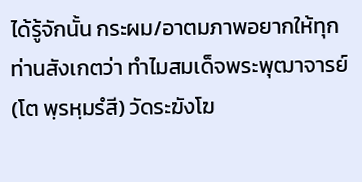ได้รู้จักนั้น กระผม/อาตมภาพอยากให้ทุกท่านสังเกตว่า ทำไมสมเด็จพระพุฒาจารย์ (โต พฺรหฺมรํสี) วัดระฆังโฆ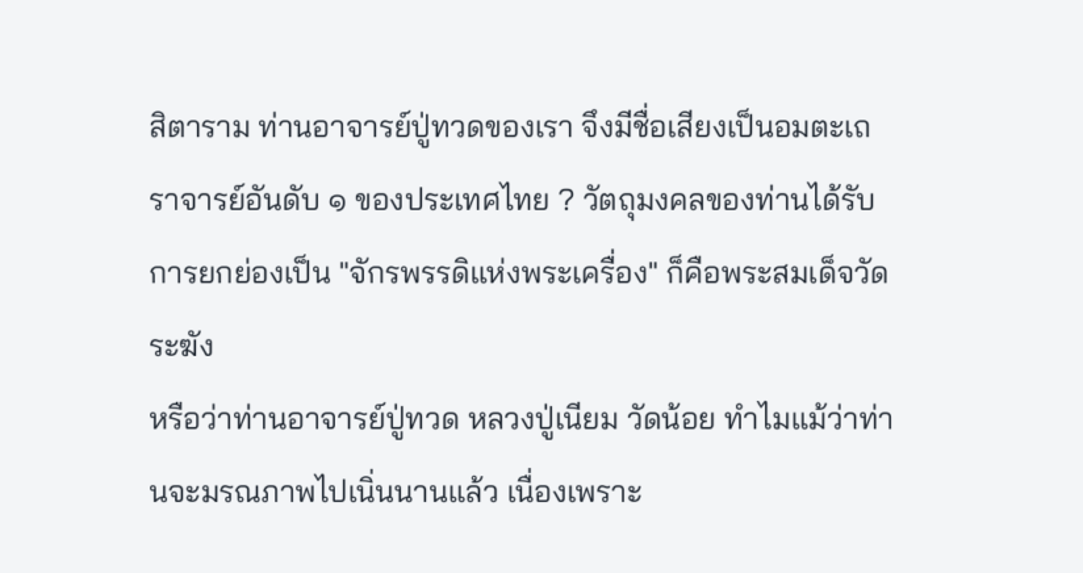สิตาราม ท่านอาจารย์ปู่ทวดของเรา จึงมีชื่อเสียงเป็นอมตะเถราจารย์อันดับ ๑ ของประเทศไทย ? วัตถุมงคลของท่านได้รับการยกย่องเป็น "จักรพรรดิแห่งพระเครื่อง" ก็คือพระสมเด็จวัดระฆัง
หรือว่าท่านอาจารย์ปู่ทวด หลวงปู่เนียม วัดน้อย ทำไมแม้ว่าท่านจะมรณภาพไปเนิ่นนานแล้ว เนื่องเพราะ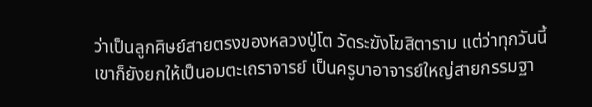ว่าเป็นลูกศิษย์สายตรงของหลวงปู่โต วัดระฆังโฆสิตาราม แต่ว่าทุกวันนี้ เขาก็ยังยกให้เป็นอมตะเถราจารย์ เป็นครูบาอาจารย์ใหญ่สายกรรมฐา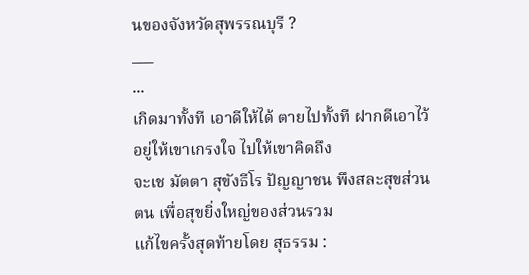นของจังหวัดสุพรรณบุรี ?
___
...
เกิดมาทั้งที เอาดีให้ได้ ตายไปทั้งที ฝากดีเอาไว้ อยู่ให้เขาเกรงใจ ไปให้เขาคิดถึง
จะเช มัตตา สุขังธีโร ปัญญาชน พึงสละสุขส่วนตน เพื่อสุขยิ่งใหญ่ของส่วนรวม
แก้ไขครั้งสุดท้ายโดย สุธรรม :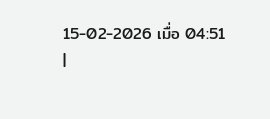15-02-2026 เมื่อ 04:51
|